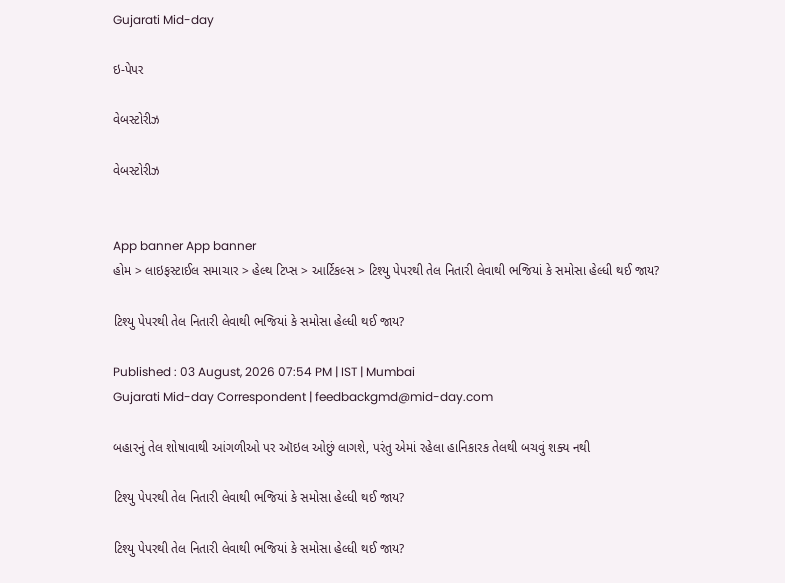Gujarati Mid-day

ઇ-પેપર

વેબસ્ટોરીઝ

વેબસ્ટોરીઝ


App banner App banner
હોમ > લાઇફસ્ટાઈલ સમાચાર > હેલ્થ ટિપ્સ > આર્ટિકલ્સ > ટિશ્યુ પેપરથી તેલ નિતારી લેવાથી ભજિયાં કે સમોસા હેલ્ધી થઈ જાય?

ટિશ્યુ પેપરથી તેલ નિતારી લેવાથી ભજિયાં કે સમોસા હેલ્ધી થઈ જાય?

Published : 03 August, 2026 07:54 PM | IST | Mumbai
Gujarati Mid-day Correspondent | feedbackgmd@mid-day.com

બહારનું તેલ શોષાવાથી આંગળીઓ પર ઑઇલ ઓછું લાગશે, પરંતુ એમાં રહેલા હાનિકારક તેલથી બચવું શક્ય નથી

ટિશ્યુ પેપરથી તેલ નિતારી લેવાથી ભજિયાં કે સમોસા હેલ્ધી થઈ જાય?

ટિશ્યુ પેપરથી તેલ નિતારી લેવાથી ભજિયાં કે સમોસા હેલ્ધી થઈ જાય?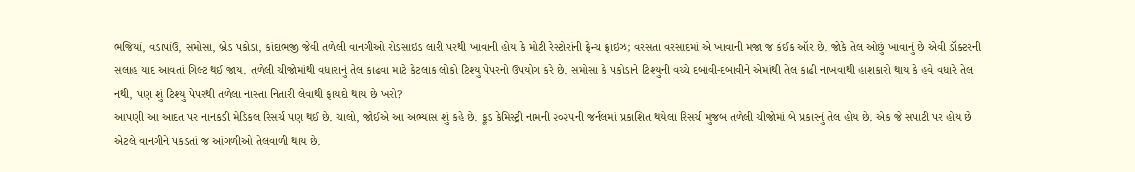ભજિયાં, વડાપાંઉ, સમોસા, બ્રેડ પકોડા, કાંદાભજી જેવી તળેલી વાનગીઓ રોડસાઇડ લારી પરથી ખાવાની હોય કે મોટી રેસ્ટોરાંની ફ્રેન્ચ ફ્રાઇઝ; વરસતા વરસાદમાં એ ખાવાની મજા જ કંઈક ઑર છે. જોકે તેલ ઓછું ખાવાનું છે એવી ડૉક્ટરની સલાહ યાદ આવતાં ગિલ્ટ થઈ જાય. તળેલી ચીજોમાંથી વધારાનું તેલ કાઢવા માટે કેટલાક લોકો ટિશ્યુ પેપરનો ઉપયોગ કરે છે. સમોસા કે પકોડાને ટિશ્યુની વચ્ચે દબાવી-દબાવીને એમાંથી તેલ કાઢી નાખવાથી હાશકારો થાય કે હવે વધારે તેલ નથી, પણ શું ટિશ્યુ પેપરથી તળેલા નાસ્તા નિતારી લેવાથી ફાયદો થાય છે ખરો?
આપણી આ આદત પર નાનકડી મેડિકલ રિસર્ચ પણ થઈ છે. ચાલો, જોઈએ આ અભ્યાસ શું કહે છે. ફૂડ કેમિસ્ટ્રી નામની ૨૦૨૫ની જર્નલમાં પ્રકાશિત થયેલા રિસર્ચ મુજબ તળેલી ચીજોમાં બે પ્રકારનું તેલ હોય છે. એક જે સપાટી પર હોય છે એટલે વાનગીને પકડતાં જ આંગળીઓ તેલવાળી થાય છે.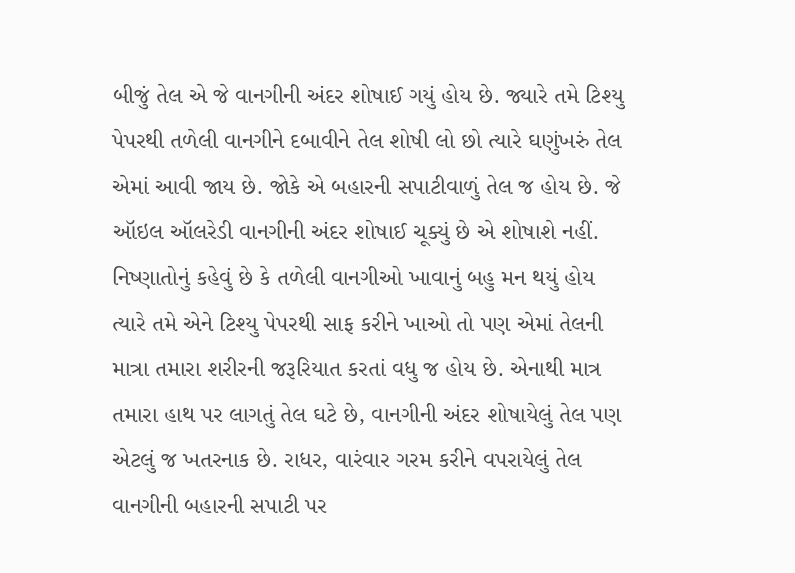બીજું તેલ એ જે વાનગીની અંદર શોષાઈ ગયું હોય છે. જ્યારે તમે ટિશ્યુ પેપરથી તળેલી વાનગીને દબાવીને તેલ શોષી લો છો ત્યારે ઘણુંખરું તેલ એમાં આવી જાય છે. જોકે એ બહારની સપાટીવાળું તેલ જ હોય છે. જે ઑઇલ ઑલરેડી વાનગીની અંદર શોષાઈ ચૂક્યું છે એ શોષાશે નહીં. નિષ્ણાતોનું કહેવું છે કે તળેલી વાનગીઓ ખાવાનું બહુ મન થયું હોય ત્યારે તમે એને ટિશ્યુ પેપરથી સાફ કરીને ખાઓ તો પણ એમાં તેલની માત્રા તમારા શરીરની જરૂરિયાત કરતાં વધુ જ હોય છે. એનાથી માત્ર તમારા હાથ પર લાગતું તેલ ઘટે છે, વાનગીની અંદર શોષાયેલું તેલ પણ એટલું જ ખતરનાક છે. રાધર, વારંવાર ગરમ કરીને વપરાયેલું તેલ વાનગીની બહારની સપાટી પર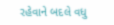રહેવાને બદલે વધુ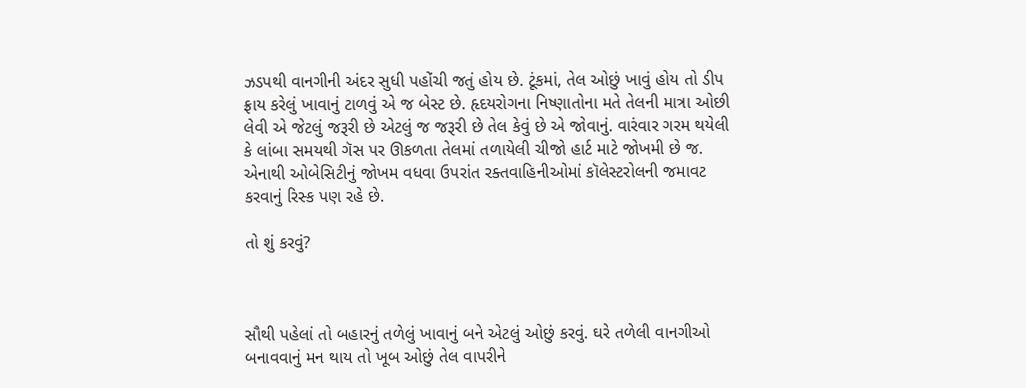ઝડપથી વાનગીની અંદર સુધી પહોંચી જતું હોય છે. ટૂંકમાં, તેલ ઓછું ખાવું હોય તો ડીપ ફ્રાય કરેલું ખાવાનું ટાળવું એ જ બેસ્ટ છે. હૃદયરોગના નિષ્ણાતોના મતે તેલની માત્રા ઓછી લેવી એ જેટલું જરૂરી છે એટલું જ જરૂરી છે તેલ કેવું છે એ જોવાનું. વારંવાર ગરમ થયેલી કે લાંબા સમયથી ગૅસ પર ઊકળતા તેલમાં તળાયેલી ચીજો હાર્ટ માટે જોખમી છે જ. એનાથી ઓબેસિટીનું જોખમ વધવા ઉપરાંત રક્તવાહિનીઓમાં કૉલેસ્ટરોલની જમાવટ કરવાનું રિસ્ક પણ રહે છે.

તો શું કરવું?



સૌથી પહેલાં તો બહારનું તળેલું ખાવાનું બને એટલું ઓછું કરવું. ઘરે તળેલી વાનગીઓ બનાવવાનું મન થાય તો ખૂબ ઓછું તેલ વાપરીને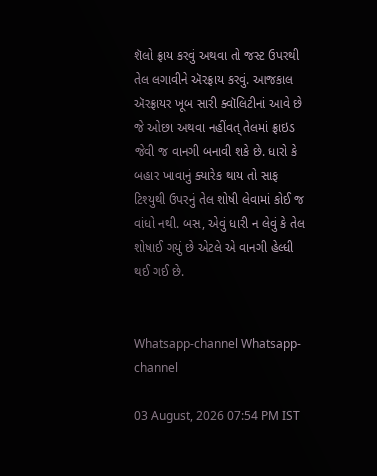શૅલો ફ્રાય કરવું અથવા તો જસ્ટ ઉપરથી તેલ લગાવીને ઍરફ્રાય કરવું. આજકાલ ઍરફ્રાયર ખૂબ સારી ક્વૉલિટીનાં આવે છે જે ઓછા અથવા નહીંવત્ તેલમાં ફ્રાઇડ જેવી જ વાનગી બનાવી શકે છે. ધારો કે બહાર ખાવાનું ક્યારેક થાય તો સાફ ટિશ્યુથી ઉપરનું તેલ શોષી લેવામાં કોઈ જ વાંધો નથી. બસ, એવું ધારી ન લેવું કે તેલ શોષાઈ ગયું છે એટલે એ વાનગી હેલ્ધી થઈ ગઈ છે.


Whatsapp-channel Whatsapp-channel

03 August, 2026 07:54 PM IST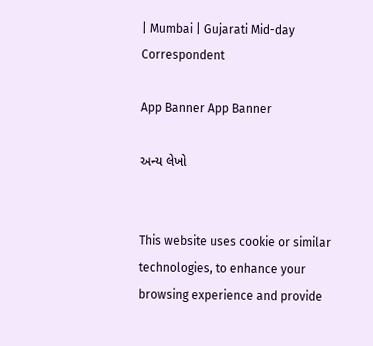| Mumbai | Gujarati Mid-day Correspondent

App Banner App Banner

અન્ય લેખો


This website uses cookie or similar technologies, to enhance your browsing experience and provide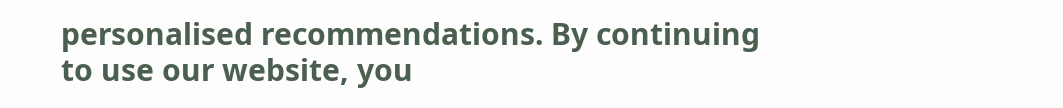personalised recommendations. By continuing to use our website, you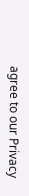agree to our Privacy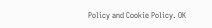Policy and Cookie Policy. OK